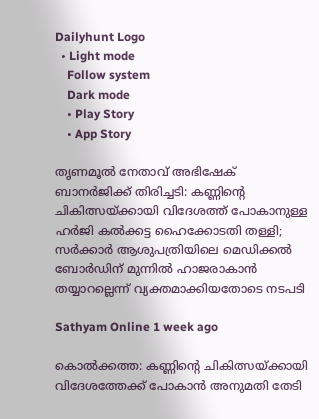Dailyhunt Logo
  • Light mode
    Follow system
    Dark mode
    • Play Story
    • App Story

തൃണമൂല്‍ നേതാവ് അഭിഷേക് ബാനര്‍ജിക്ക് തിരിച്ചടി: കണ്ണിന്റെ ചികിത്സയ്ക്കായി വിദേശത്ത് പോകാനുള്ള ഹര്‍ജി കല്‍ക്കട്ട ഹൈക്കോടതി തള്ളി; സര്‍ക്കാര്‍ ആശുപത്രിയിലെ മെഡിക്കല്‍ ബോര്‍ഡിന് മുന്നില്‍ ഹാജരാകാൻ തയ്യാറല്ലെന്ന് വ്യക്തമാക്കിയതോടെ നടപടി

Sathyam Online 1 week ago

കൊല്‍ക്കത്ത: കണ്ണിന്റെ ചികിത്സയ്ക്കായി വിദേശത്തേക്ക് പോകാന്‍ അനുമതി തേടി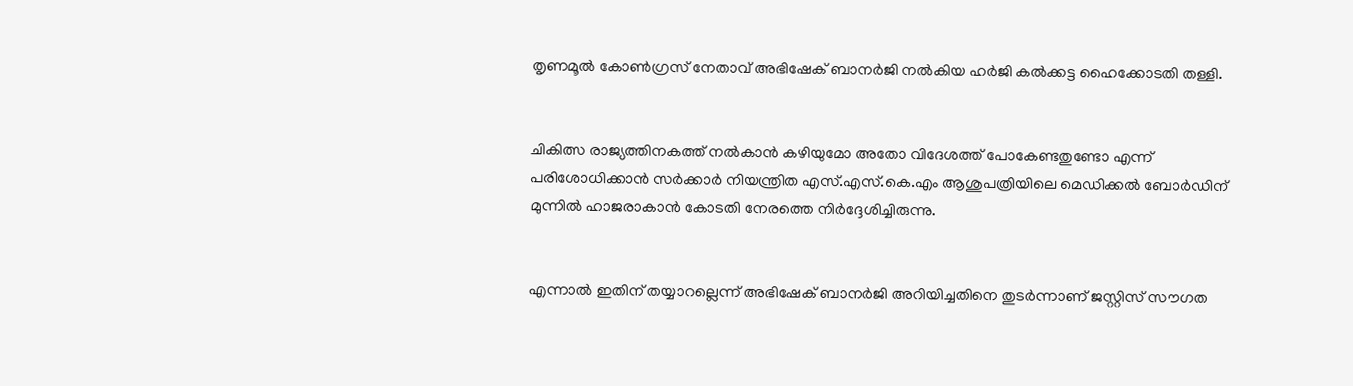തൃണമൂല്‍ കോണ്‍ഗ്രസ് നേതാവ് അഭിഷേക് ബാനര്‍ജി നല്‍കിയ ഹര്‍ജി കല്‍ക്കട്ട ഹൈക്കോടതി തള്ളി.


ചികിത്സ രാജ്യത്തിനകത്ത് നല്‍കാന്‍ കഴിയുമോ അതോ വിദേശത്ത് പോകേണ്ടതുണ്ടോ എന്ന് പരിശോധിക്കാന്‍ സര്‍ക്കാര്‍ നിയന്ത്രിത എസ്.എസ്.കെ.എം ആശുപത്രിയിലെ മെഡിക്കല്‍ ബോര്‍ഡിന് മുന്നില്‍ ഹാജരാകാന്‍ കോടതി നേരത്തെ നിര്‍ദ്ദേശിച്ചിരുന്നു.


എന്നാല്‍ ഇതിന് തയ്യാറല്ലെന്ന് അഭിഷേക് ബാനര്‍ജി അറിയിച്ചതിനെ തുടര്‍ന്നാണ് ജസ്റ്റിസ് സൗഗത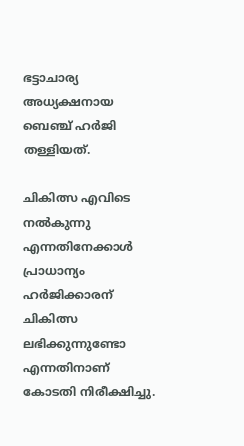ഭട്ടാചാര്യ അധ്യക്ഷനായ ബെഞ്ച് ഹര്‍ജി തള്ളിയത്.

ചികിത്സ എവിടെ നല്‍കുന്നു എന്നതിനേക്കാള്‍ പ്രാധാന്യം ഹര്‍ജിക്കാരന് ചികിത്സ ലഭിക്കുന്നുണ്ടോ എന്നതിനാണ് കോടതി നിരീക്ഷിച്ചു.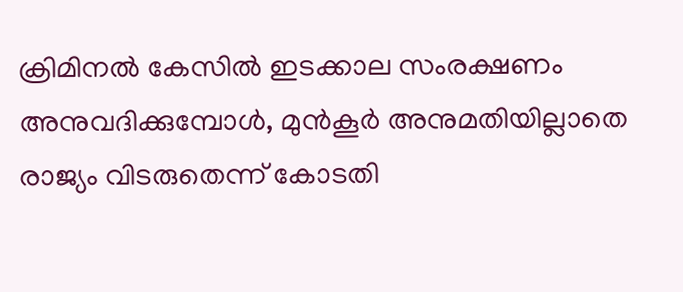ക്രിമിനല്‍ കേസില്‍ ഇടക്കാല സംരക്ഷണം അനുവദിക്കുമ്പോള്‍, മുന്‍കൂര്‍ അനുമതിയില്ലാതെ രാജ്യം വിടരുതെന്ന് കോടതി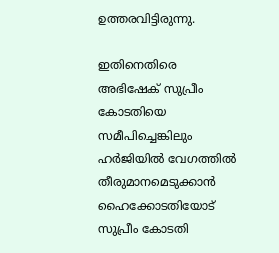ഉത്തരവിട്ടിരുന്നു.

ഇതിനെതിരെ അഭിഷേക് സുപ്രീം കോടതിയെ സമീപിച്ചെങ്കിലും ഹര്‍ജിയില്‍ വേഗത്തില്‍ തീരുമാനമെടുക്കാന്‍ ഹൈക്കോടതിയോട് സുപ്രീം കോടതി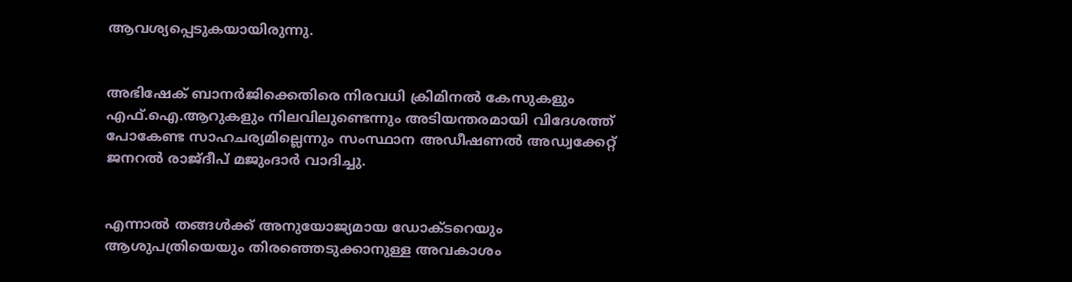ആവശ്യപ്പെടുകയായിരുന്നു.


അഭിഷേക് ബാനര്‍ജിക്കെതിരെ നിരവധി ക്രിമിനല്‍ കേസുകളും എഫ്.ഐ.ആറുകളും നിലവിലുണ്ടെന്നും അടിയന്തരമായി വിദേശത്ത് പോകേണ്ട സാഹചര്യമില്ലെന്നും സംസ്ഥാന അഡീഷണല്‍ അഡ്വക്കേറ്റ് ജനറല്‍ രാജ്ദീപ് മജുംദാര്‍ വാദിച്ചു.


എന്നാല്‍ തങ്ങള്‍ക്ക് അനുയോജ്യമായ ഡോക്ടറെയും ആശുപത്രിയെയും തിരഞ്ഞെടുക്കാനുള്ള അവകാശം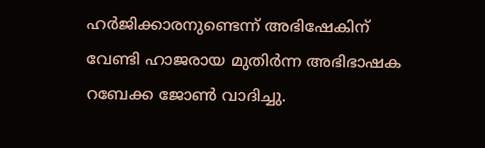ഹര്‍ജിക്കാരനുണ്ടെന്ന് അഭിഷേകിന് വേണ്ടി ഹാജരായ മുതിര്‍ന്ന അഭിഭാഷക റബേക്ക ജോണ്‍ വാദിച്ചു.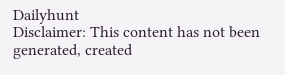Dailyhunt
Disclaimer: This content has not been generated, created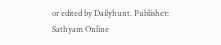or edited by Dailyhunt. Publisher: Sathyam Online